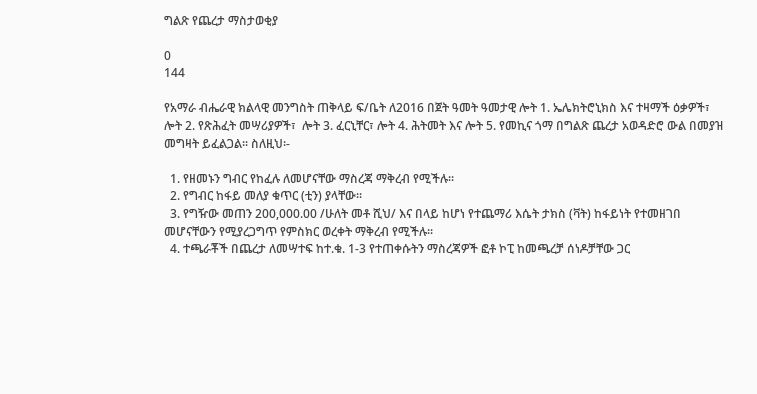ግልጽ የጨረታ ማስታወቂያ

0
144

የአማራ ብሔራዊ ክልላዊ መንግስት ጠቅላይ ፍ/ቤት ለ2016 በጀት ዓመት ዓመታዊ ሎት 1. ኤሌክትሮኒክስ እና ተዛማች ዕቃዎች፣  ሎት 2. የጽሕፈት መሣሪያዎች፣  ሎት 3. ፈርኒቸር፣ ሎት 4. ሕትመት እና ሎት 5. የመኪና ጎማ በግልጽ ጨረታ አወዳድሮ ውል በመያዝ መግዛት ይፈልጋል፡፡ ስለዚህ፡-

  1. የዘመኑን ግብር የከፈሉ ለመሆናቸው ማስረጃ ማቅረብ የሚችሉ፡፡
  2. የግብር ከፋይ መለያ ቁጥር (ቲን) ያላቸው፡፡
  3. የግዥው መጠን 200,000.00 /ሁለት መቶ ሺህ/ እና በላይ ከሆነ የተጨማሪ እሴት ታክስ (ቫት) ከፋይነት የተመዘገበ መሆናቸውን የሚያረጋግጥ የምስክር ወረቀት ማቅረብ የሚችሉ፡፡
  4. ተጫራቾች በጨረታ ለመሣተፍ ከተ.ቁ. 1-3 የተጠቀሱትን ማስረጃዎች ፎቶ ኮፒ ከመጫረቻ ሰነዶቻቸው ጋር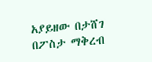አያይዘው በታሸገ በፖስታ ማቅረብ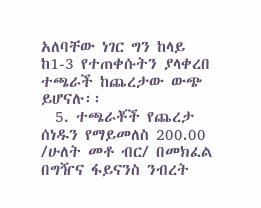አለባቸው ነገር ግን ከላይ ከ1-3 የተጠቀሱትን ያላቀረበ ተጫራች ከጨረታው ውጭ ይሆናሉ፡፡
  5. ተጫራቾች የጨረታ ሰነዱን የማይመለስ 200.00 /ሁለት መቶ ብር/ በመክፈል በግዥና ፋይናንስ ንብረት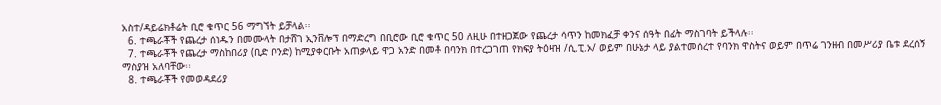አስተ/ዳይሬክቶሬት ቢሮ ቁጥር 56 ማግኘት ይቻላል፡፡
  6. ተጫራቾች የጨረታ ሰነዱን በመሙላት በታሸገ ኢንቨሎፕ በማድረግ በቢሮው ቢሮ ቁጥር 50 ለዚሁ በተዘጋጀው የጨረታ ሳጥን ከመክፈቻ ቀንና ሰዓት በፊት ማስገባት ይችላሉ፡፡
  7. ተጫራቾች የጨረታ ማስከበሪያ (ቢድ ቦንድ) ከሚያቀርቡት አጠቃላይ ዋጋ አንድ በመቶ በባንክ በተረጋገጠ የክፍያ ትዕዛዝ /ሲ.ፒ.ኦ/ ወይም በሁኔታ ላይ ያልተመሰረተ የባንክ ዋስትና ወይም በጥሬ ገንዘብ በመሥሪያ ቤቱ ደረሰኝ ማስያዝ አለባቸው፡፡
  8. ተጫራቾች የመወዳደሪያ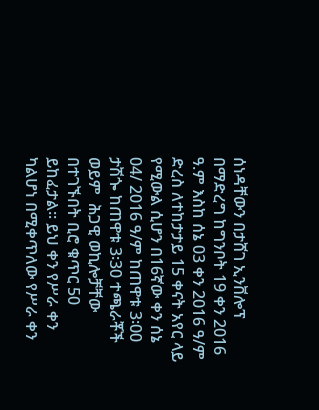ሰነዳቸውን በታሸገ ኢንቨሎፕ በማድረግ ከግንቦት 19 ቀን 2016 ዓ.ም እስከ ሰኔ 03 ቀን 2016 ዓ/ም ድረስ ለተከታታይ 15 ቀናት አየር ላይ የሚውል ሲሆን በ16ኛው ቀን ሰኔ 04/ 2016 ዓ/ም ከጠዋቱ 3፡00 ታሽጐ ከጠዋቱ 3፡30 ተጫራቾች ወይም  ሕጋዊ ወኪሎቻቸው በተገኙበት ቢሮ ቁጥር 50 ይከፈታል፡፡ ይህ ቀን የሥራ ቀን ካልሆነ በሚቀጥለው የሥራ ቀን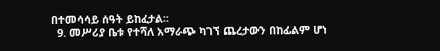በተመሳሳይ ሰዓት ይከፈታል፡፡
  9. መሥሪያ ቤቱ የተሻለ አማራጭ ካገኘ ጨረታውን በከፊልም ሆነ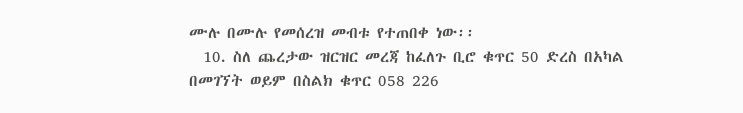ሙሉ በሙሉ የመሰረዝ መብቱ የተጠበቀ ነው፡፡
  10. ስለ ጨረታው ዝርዝር መረጃ ከፈለጉ ቢሮ ቁጥር 50 ድረስ በአካል በመገኘት ወይም በስልክ ቁጥር 058 226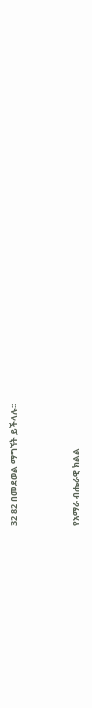32 82 በመደወል ማግኘት ይችላሉ፡፡



የአማራ ብሔራዊ ክልል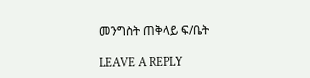መንግስት ጠቅላይ ፍ/ቤት

LEAVE A REPLY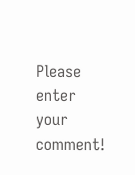Please enter your comment!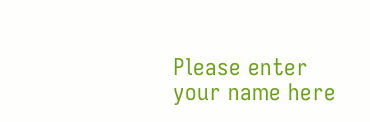Please enter your name here